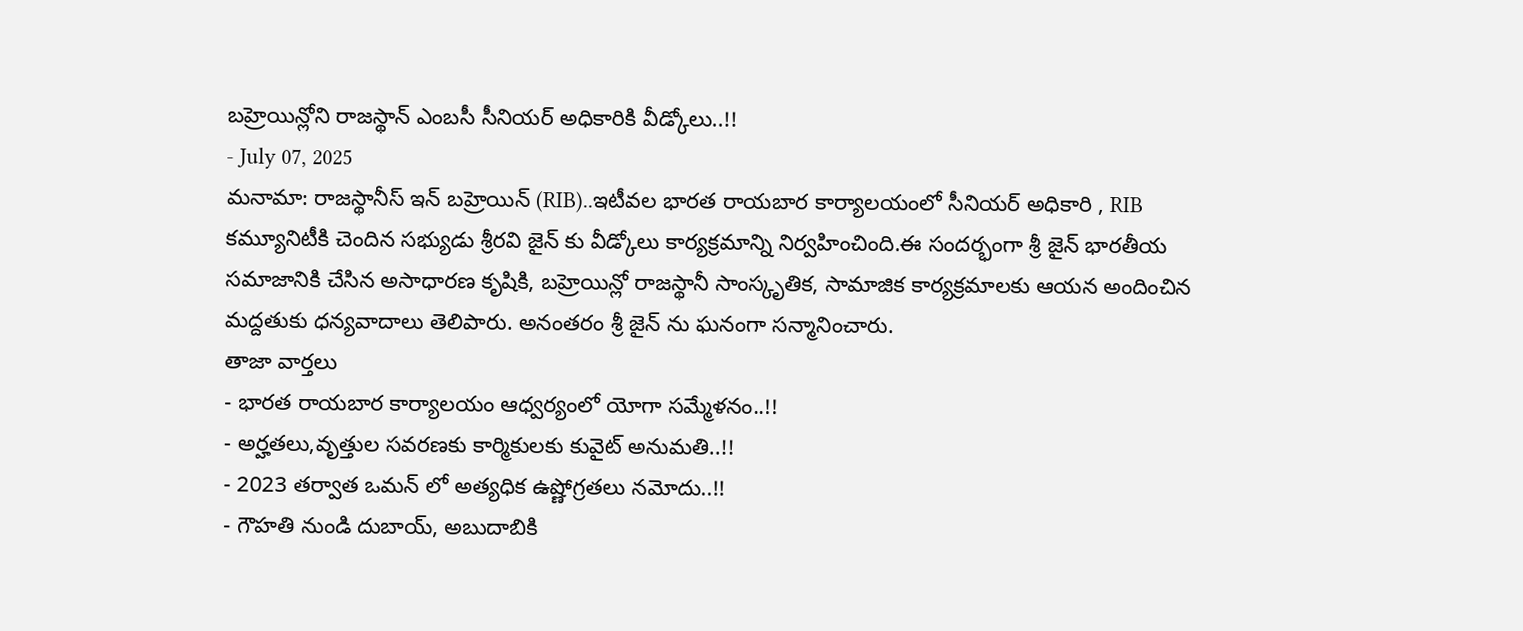బహ్రెయిన్లోని రాజస్థాన్ ఎంబసీ సీనియర్ అధికారికి వీడ్కోలు..!!
- July 07, 2025
మనామా: రాజస్థానీస్ ఇన్ బహ్రెయిన్ (RIB)..ఇటీవల భారత రాయబార కార్యాలయంలో సీనియర్ అధికారి , RIB కమ్యూనిటీకి చెందిన సభ్యుడు శ్రీరవి జైన్ కు వీడ్కోలు కార్యక్రమాన్ని నిర్వహించింది.ఈ సందర్భంగా శ్రీ జైన్ భారతీయ సమాజానికి చేసిన అసాధారణ కృషికి, బహ్రెయిన్లో రాజస్థానీ సాంస్కృతిక, సామాజిక కార్యక్రమాలకు ఆయన అందించిన మద్దతుకు ధన్యవాదాలు తెలిపారు. అనంతరం శ్రీ జైన్ ను ఘనంగా సన్మానించారు.
తాజా వార్తలు
- భారత రాయబార కార్యాలయం ఆధ్వర్యంలో యోగా సమ్మేళనం..!!
- అర్హతలు,వృత్తుల సవరణకు కార్మికులకు కువైట్ అనుమతి..!!
- 2023 తర్వాత ఒమన్ లో అత్యధిక ఉష్ణోగ్రతలు నమోదు..!!
- గౌహతి నుండి దుబాయ్, అబుదాబికి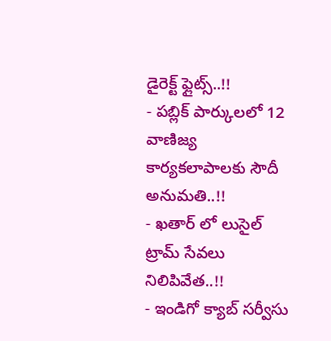డైరెక్ట్ ఫ్లైట్స్..!!
- పబ్లిక్ పార్కులలో 12 వాణిజ్య కార్యకలాపాలకు సౌదీ అనుమతి..!!
- ఖతార్ లో లుసైల్ ట్రామ్ సేవలు నిలిపివేత..!!
- ఇండిగో క్యాబ్ సర్వీసు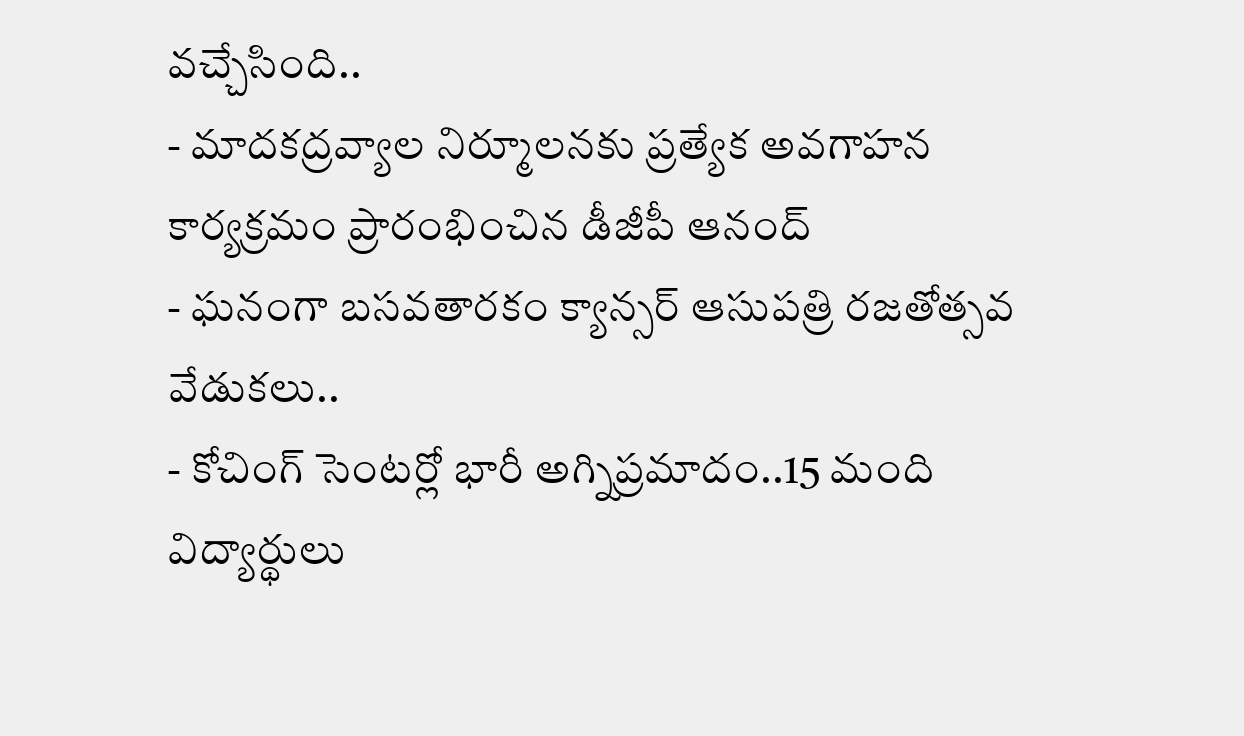వచ్చేసింది..
- మాదకద్రవ్యాల నిర్మూలనకు ప్రత్యేక అవగాహన కార్యక్రమం ప్రారంభించిన డీజీపీ ఆనంద్
- ఘనంగా బసవతారకం క్యాన్సర్ ఆసుపత్రి రజతోత్సవ వేడుకలు..
- కోచింగ్ సెంటర్లో భారీ అగ్నిప్రమాదం..15 మంది విద్యార్థులు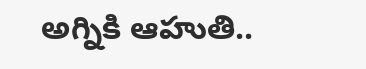అగ్నికి ఆహుతి..